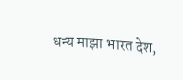धन्य माझा भारत देश,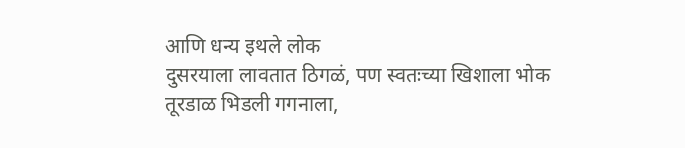आणि धन्य इथले लोक
दुसरयाला लावतात ठिगळं, पण स्वतःच्या खिशाला भोक
तूरडाळ भिडली गगनाला,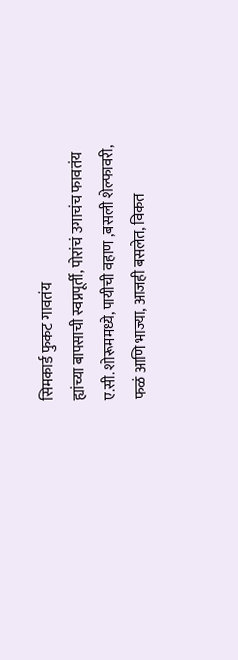सिमकार्ड फुकट गावतंय
ह्यांच्या बापसाची स्वप्नपूर्ती, पोरांचं उगाचंच फावतंय
ए.सी. शोरूममध्ये, पायीची वहाण ,बसली शेल्फावरी,
फळं आणि भाज्या, आजही बसलेत, विकत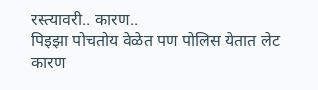रस्त्यावरी.. कारण..
पिइझा पोचतोय वेळेत पण पोलिस येतात लेट
कारण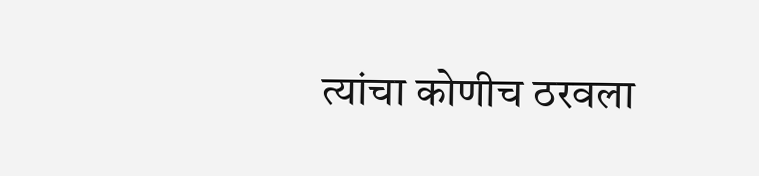त्यांचा कोणीच ठरवला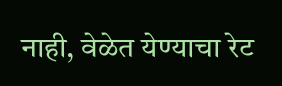नाही, वेळेत येण्याचा रेट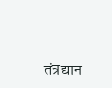तंत्रद्यान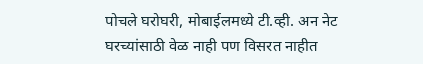पोचले घरोघरी, मोबाईलमध्ये टी.व्ही. अन नेट
घरच्यांसाठी वेळ नाही पण विसरत नाहीत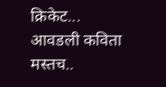क्रिकेट...
आवडली कविता
मस्तच..